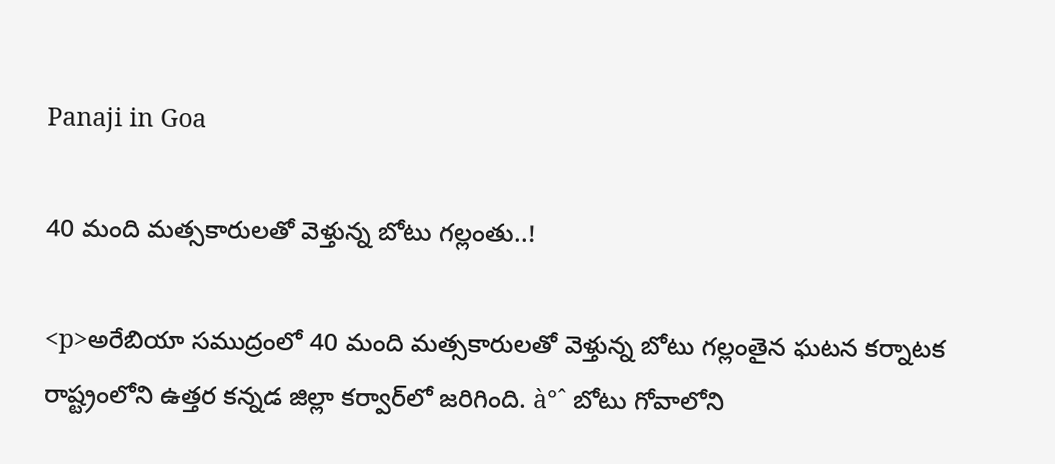Panaji in Goa

40 మంది మత్సకారులతో వెళ్తున్న బోటు గల్లంతు..!

<p>అరేబియా సముద్రంలో 40 మంది మత్సకారులతో వెళ్తున్న బోటు గల్లంతైన ఘటన కర్నాటక రాష్ట్రంలోని ఉత్తర కన్నడ జిల్లా కర్వార్‌లో జరిగింది. à°ˆ బోటు గోవాలోని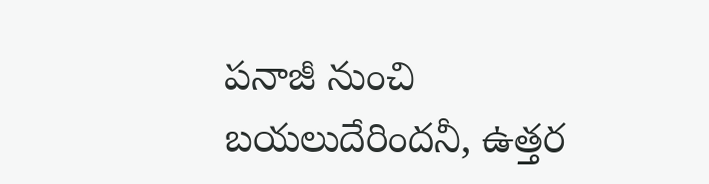పనాజీ నుంచి బయలుదేరిందనీ, ఉత్తర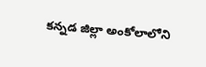కన్నడ జిల్లా అంకోలాలోని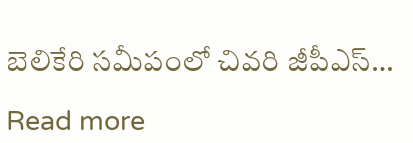బెలికేరి సమీపంలో చివరి జీపీఎస్…

Read more